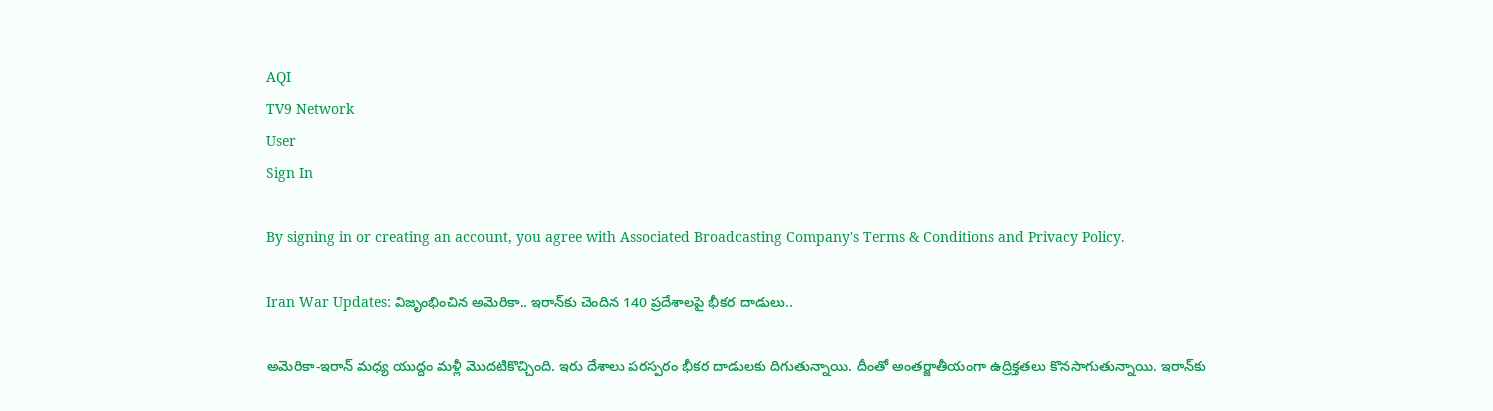AQI
TV9 Network
User
Sign In

By signing in or creating an account, you agree with Associated Broadcasting Company's Terms & Conditions and Privacy Policy.

Iran War Updates: విజృంభించిన అమెరికా.. ఇరాన్‌కు చెందిన 140 ప్రదేశాలపై భీకర దాడులు..

అమెరికా-ఇరాన్ మధ్య యుద్దం మళ్లీ మొదటికొచ్చింది. ఇరు దేశాలు పరస్పరం భీకర దాడులకు దిగుతున్నాయి. దీంతో అంతర్జాతీయంగా ఉద్రిక్తతలు కొనసాగుతున్నాయి. ఇరాన్‌కు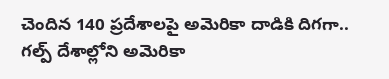చెందిన 140 ప్రదేశాలపై అమెరికా దాడికి దిగగా.. గల్ప్ దేశాల్లోని అమెరికా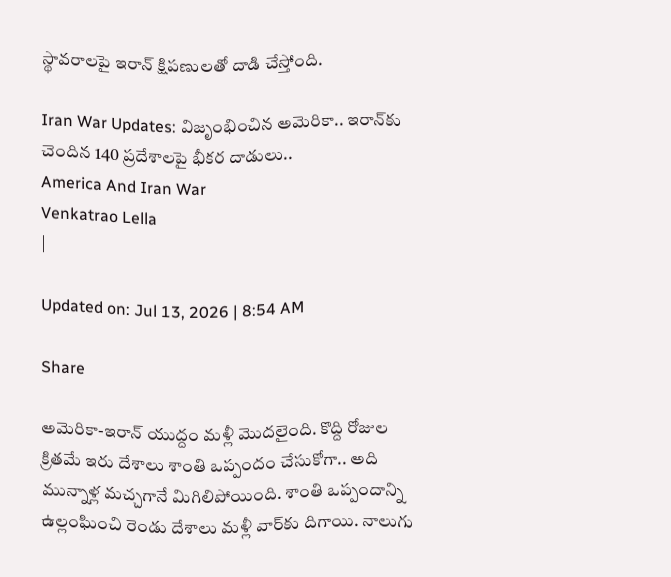స్థావరాలపై ఇరాన్ క్షిపణులతో దాడి చేస్తోంది.

Iran War Updates: విజృంభించిన అమెరికా.. ఇరాన్‌కు చెందిన 140 ప్రదేశాలపై భీకర దాడులు..
America And Iran War
Venkatrao Lella
|

Updated on: Jul 13, 2026 | 8:54 AM

Share

అమెరికా-ఇరాన్ యుద్దం మళ్లీ మొదలైంది. కొద్ది రోజుల క్రితమే ఇరు దేశాలు శాంతి ఒప్పందం చేసుకోగా.. అది మున్నాళ్ల మచ్చగానే మిగిలిపోయింది. శాంతి ఒప్పందాన్ని ఉల్లంఘించి రెండు దేశాలు మళ్లీ వార్‌కు దిగాయి. నాలుగు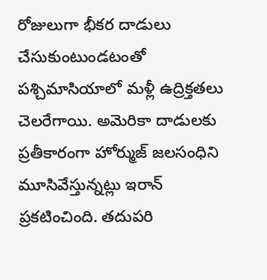రోజులుగా భీకర దాడులు చేసుకుంటుండటంతో పశ్చిమాసియాలో మళ్లీ ఉద్రిక్తతలు చెలరేగాయి. అమెరికా దాడులకు ప్రతీకారంగా హోర్ముజ్ జలసంధిని మూసివేస్తున్నట్లు ఇరాన్ ప్రకటించింది. తదుపరి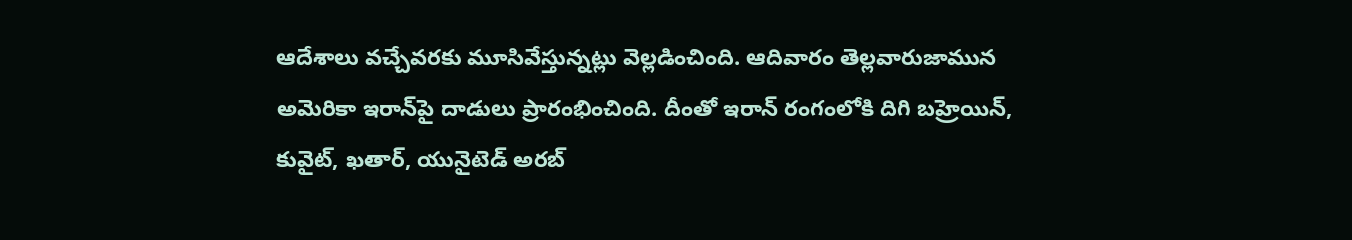ఆదేశాలు వచ్చేవరకు మూసివేస్తున్నట్లు వెల్లడించింది. ఆదివారం తెల్లవారుజామున అమెరికా ఇరాన్‌పై దాడులు ప్రారంభించింది. దీంతో ఇరాన్ రంగంలోకి దిగి బహ్రెయిన్, కువైట్, ఖతార్, యునైటెడ్ అరబ్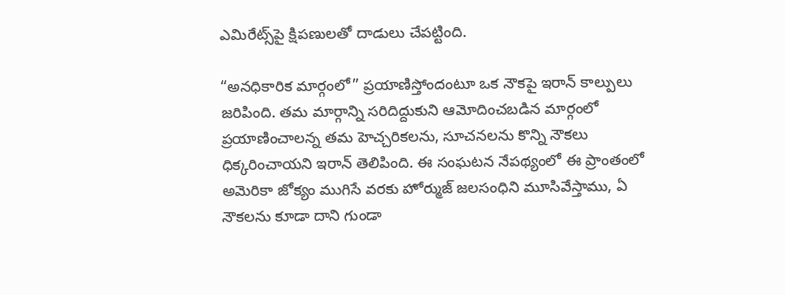ఎమిరేట్స్‌పై క్షిపణులతో దాడులు చేపట్టింది.

“అనధికారిక మార్గంలో” ప్రయాణిస్తోందంటూ ఒక నౌకపై ఇరాన్ కాల్పులు జరిపింది. తమ మార్గాన్ని సరిదిద్దుకుని ఆమోదించబడిన మార్గంలో ప్రయాణించాలన్న తమ హెచ్చరికలను, సూచనలను కొన్ని నౌకలు ధిక్కరించాయని ఇరాన్ తెలిపింది. ఈ సంఘటన నేపథ్యంలో ఈ ప్రాంతంలో అమెరికా జోక్యం ముగిసే వరకు హోర్ముజ్ జలసంధిని మూసివేస్తాము, ఏ నౌకలను కూడా దాని గుండా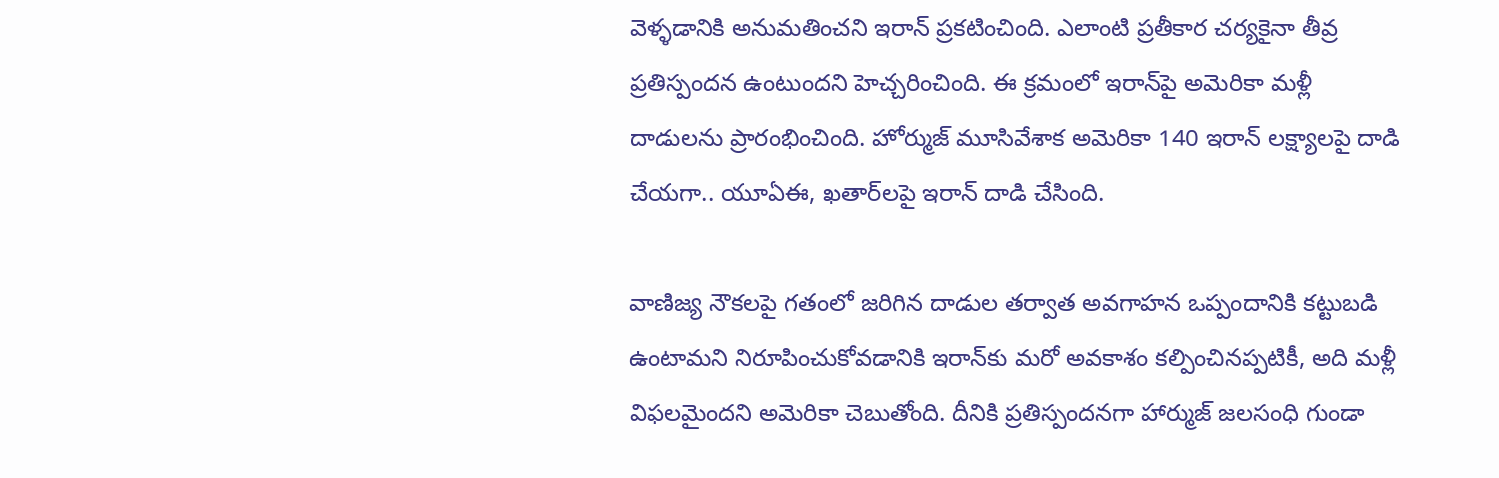వెళ్ళడానికి అనుమతించని ఇరాన్ ప్రకటించింది. ఎలాంటి ప్రతీకార చర్యకైనా తీవ్ర ప్రతిస్పందన ఉంటుందని హెచ్చరించింది. ఈ క్రమంలో ఇరాన్‌పై అమెరికా మళ్లీ దాడులను ప్రారంభించింది. హోర్ముజ్ మూసివేశాక అమెరికా 140 ఇరాన్ లక్ష్యాలపై దాడి చేయగా.. యూఏఈ, ఖతార్‌లపై ఇరాన్ దాడి చేసింది.

వాణిజ్య నౌకలపై గతంలో జరిగిన దాడుల తర్వాత అవగాహన ఒప్పందానికి కట్టుబడి ఉంటామని నిరూపించుకోవడానికి ఇరాన్‌కు మరో అవకాశం కల్పించినప్పటికీ, అది మళ్లీ విఫలమైందని అమెరికా చెబుతోంది. దీనికి ప్రతిస్పందనగా హార్ముజ్ జలసంధి గుండా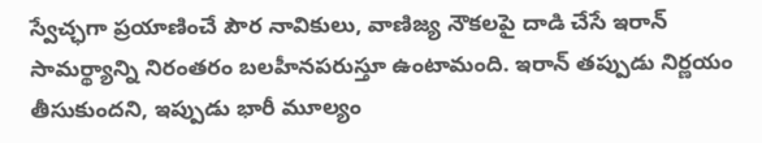స్వేచ్ఛగా ప్రయాణించే పౌర నావికులు, వాణిజ్య నౌకలపై దాడి చేసే ఇరాన్ సామర్థ్యాన్ని నిరంతరం బలహీనపరుస్తూ ఉంటామంది. ఇరాన్ తప్పుడు నిర్ణయం తీసుకుందని, ఇప్పుడు భారీ మూల్యం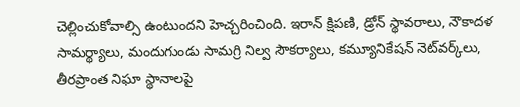చెల్లించుకోవాల్సి ఉంటుందని హెచ్చరించింది. ఇరాన్ క్షిపణి, డ్రోన్ స్థావరాలు, నౌకాదళ సామర్థ్యాలు, మందుగుండు సామగ్రి నిల్వ సౌకర్యాలు, కమ్యూనికేషన్ నెట్‌వర్క్‌లు, తీరప్రాంత నిఘా స్థానాలపై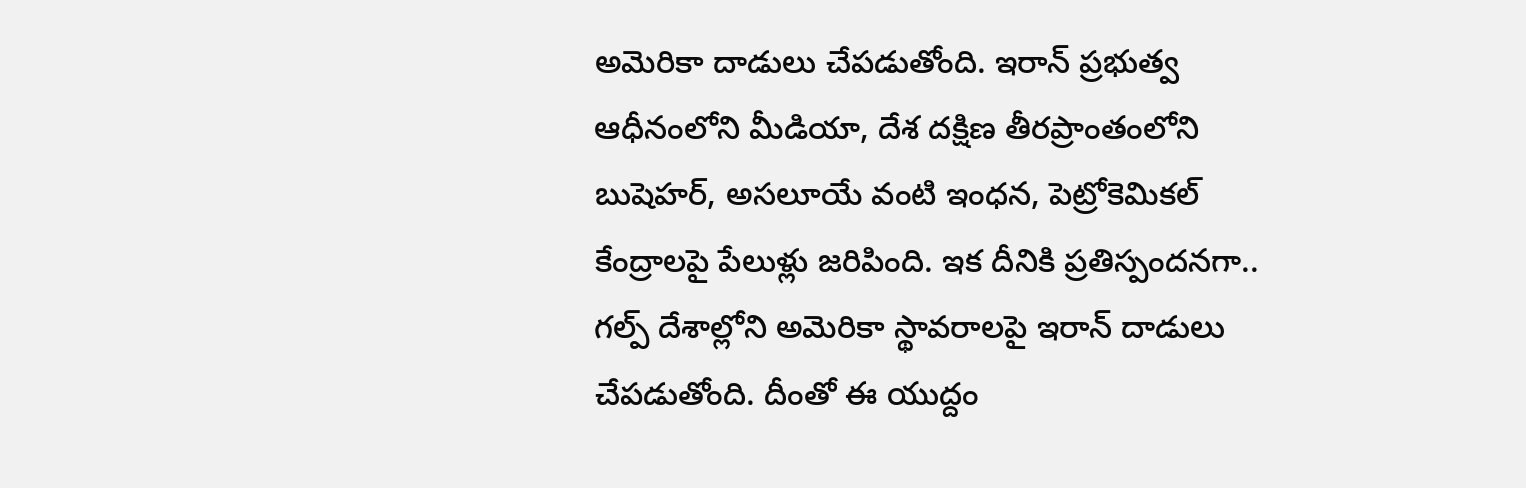అమెరికా దాడులు చేపడుతోంది. ఇరాన్ ప్రభుత్వ ఆధీనంలోని మీడియా, దేశ దక్షిణ తీరప్రాంతంలోని బుషెహర్, అసలూయే వంటి ఇంధన, పెట్రోకెమికల్ కేంద్రాలపై పేలుళ్లు జరిపింది. ఇక దీనికి ప్రతిస్పందనగా.. గల్ప్ దేశాల్లోని అమెరికా స్థావరాలపై ఇరాన్ దాడులు చేపడుతోంది. దీంతో ఈ యుద్దం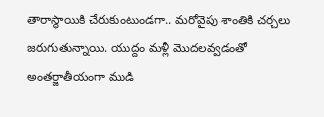తారాస్థాయికి చేరుకుంటుండగా.. మరోవైపు శాంతికి చర్చలు జరుగుతున్నాయి. యుద్దం మళ్లీ మొదలవ్వడంతో అంతర్జాతీయంగా ముడి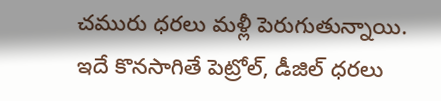చమురు ధరలు మళ్లీ పెరుగుతున్నాయి. ఇదే కొనసాగితే పెట్రోల్, డీజిల్ ధరలు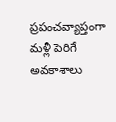ప్రపంచవ్యాప్తంగా మళ్లీ పెరిగే అవకాశాలు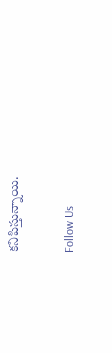కనిపిస్తున్నాయి.

Follow Us